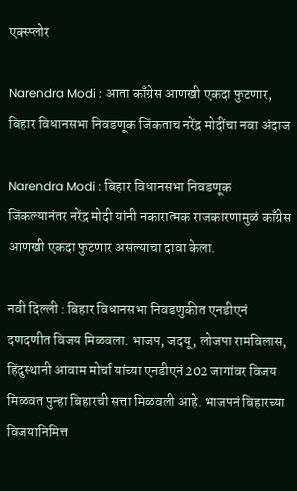एक्स्प्लोर

Narendra Modi : आता काँग्रेस आणखी एकदा फुटणार, बिहार विधानसभा निवडणूक जिंकताच नरेंद्र मोदींचा नवा अंदाज

Narendra Modi : बिहार विधानसभा निवडणूक जिंकल्यानंतर नरेंद्र मोदी यांनी नकारात्मक राजकारणामुळं काँग्रेस आणखी एकदा फुटणार असल्याचा दावा केला.

नवी दिल्ली : बिहार विधानसभा निवडणुकीत एनडीएनं दणदणीत विजय मिळवला. भाजप, जदयू, लोजपा रामविलास, हिंदुस्थानी आवाम मोर्चा यांच्या एनडीएनं 202 जागांवर विजय मिळवत पुन्हा बिहारची सत्ता मिळवली आहे. भाजपनं बिहारच्या विजयानिमित्त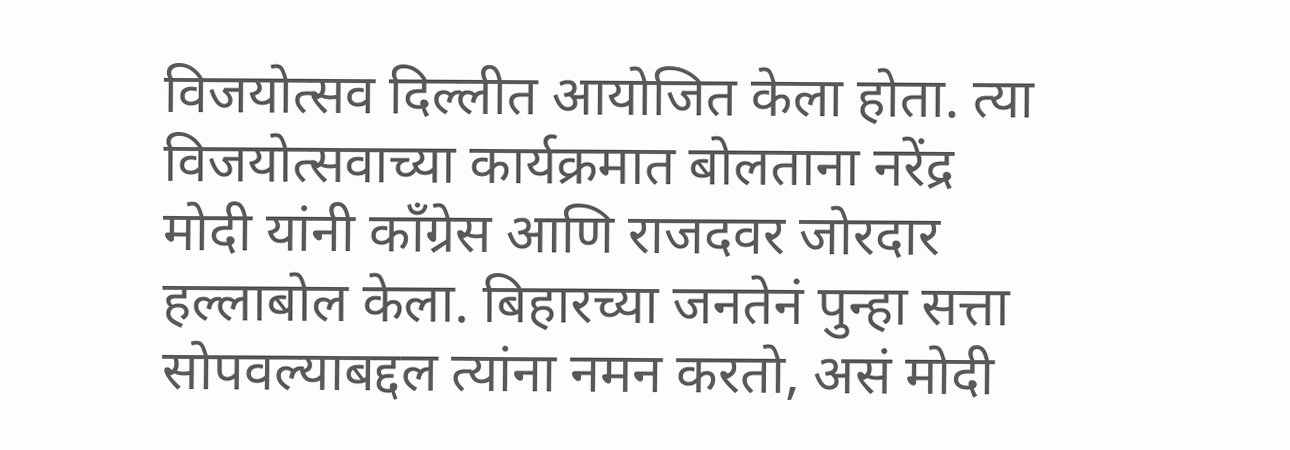विजयोत्सव दिल्लीत आयोजित केला होता. त्या विजयोत्सवाच्या कार्यक्रमात बोलताना नरेंद्र मोदी यांनी काँग्रेस आणि राजदवर जोरदार हल्लाबोल केला. बिहारच्या जनतेनं पुन्हा सत्ता सोपवल्याबद्दल त्यांना नमन करतो, असं मोदी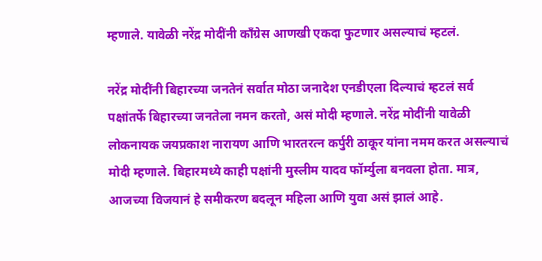म्हणाले. यावेळी नरेंद्र मोदींनी काँग्रेस आणखी एकदा फुटणार असल्याचं म्हटलं.

नरेंद्र मोदींनी बिहारच्या जनतेनं सर्वात मोठा जनादेश एनडीएला दिल्याचं म्हटलं सर्व पक्षांतर्फे बिहारच्या जनतेला नमन करतो, असं मोदी म्हणाले. नरेंद्र मोदींनी यावेळी लोकनायक जयप्रकाश नारायण आणि भारतरत्न कर्पुरी ठाकूर यांना नमम करत असल्याचं मोदी म्हणाले. बिहारमध्ये काही पक्षांनी मुस्लीम यादव फॉर्म्युला बनवला होता. मात्र, आजच्या विजयानं हे समीकरण बदलून महिला आणि युवा असं झालं आहे.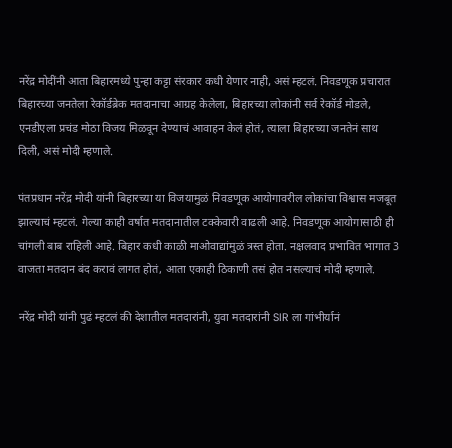नरेंद्र मोदींनी आता बिहारमध्ये पुन्हा कट्टा संरकार कधी येणार नाही, असं म्हटलं. निवडणूक प्रचारात बिहारच्या जनतेला रेकॉर्डब्रेक मतदानाचा आग्रह केलेला, बिहारच्या लोकांनी सर्व रेकॉर्ड मोडले, एनडीएला प्रचंड मोठा विजय मिळवून देण्याचं आवाहन केलं होतं, त्याला बिहारच्या जनतेनं साथ दिली, असं मोदी म्हणाले.

पंतप्रधान नरेंद्र मोदी यांनी बिहारच्या या विजयामुळं निवडणूक आयोगावरील लोकांचा विश्वास मजबूत झाल्याचं म्हटलं. गेल्या काही वर्षात मतदानातील टक्केवारी वाढली आहे. निवडणूक आयोगासाठी ही चांगली बाब राहिली आहे. बिहार कधी काळी माओवाद्यांमुळं त्रस्त होता. नक्षलवाद प्रभावित भागात 3 वाजता मतदान बंद करावं लागत होतं, आता एकाही ठिकाणी तसं होत नसल्याचं मोदी म्हणाले.

नरेंद्र मोदी यांनी पुढं म्हटलं की देशातील मतदारांनी, युवा मतदारांनी SIR ला गांभीर्यानं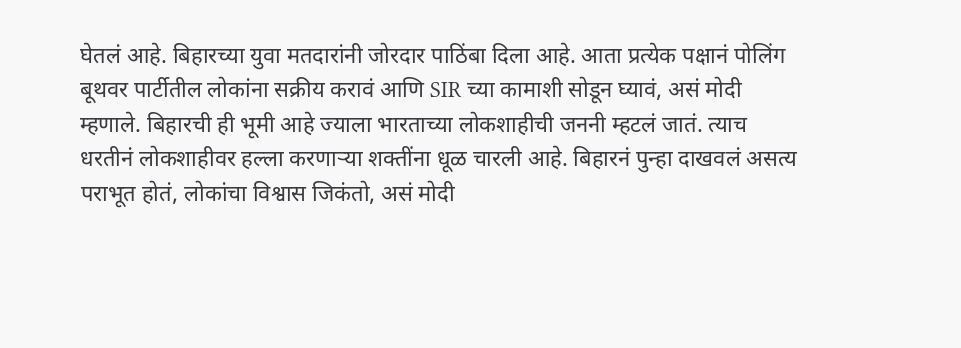घेतलं आहे. बिहारच्या युवा मतदारांनी जोरदार पाठिंबा दिला आहे. आता प्रत्येक पक्षानं पोलिंग बूथवर पार्टीतील लोकांना सक्रीय करावं आणि SIR च्या कामाशी सोडून घ्यावं, असं मोदी म्हणाले. बिहारची ही भूमी आहे ज्याला भारताच्या लोकशाहीची जननी म्हटलं जातं. त्याच धरतीनं लोकशाहीवर हल्ला करणाऱ्या शक्तींना धूळ चारली आहे. बिहारनं पुन्हा दाखवलं असत्य पराभूत होतं, लोकांचा विश्वास जिकंतो, असं मोदी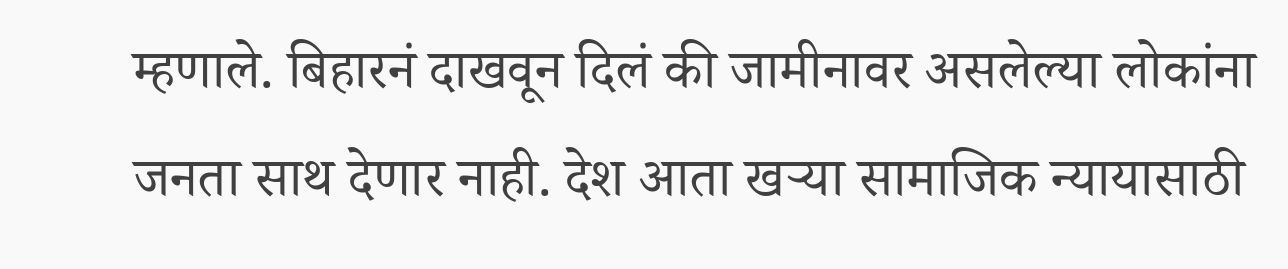म्हणाले. बिहारनं दाखवून दिलं की जामीनावर असलेल्या लोकांना जनता साथ देणार नाही. देश आता खऱ्या सामाजिक न्यायासाठी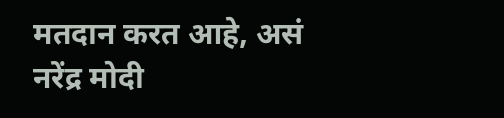मतदान करत आहे, असं नरेंद्र मोदी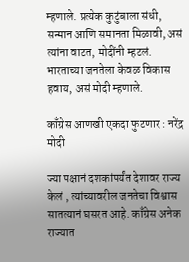म्हणाले. प्रत्येक कुटुंबाला संधी, सन्मान आणि समानता मिळावी, असं त्यांना वाटत, मोदींनी म्हटलं. भारताच्या जनतेला केवळ विकास हवाय, असं मोदी म्हणाले.

काँग्रेस आणखी एकदा फुटणार : नरेंद्र मोदी

ज्या पक्षानं दशकांपर्यंत देशावर राज्य केलं , त्यांच्यावरील जनतेचा विश्वास सातत्यानं घसरत आहे. काँग्रेस अनेक राज्यात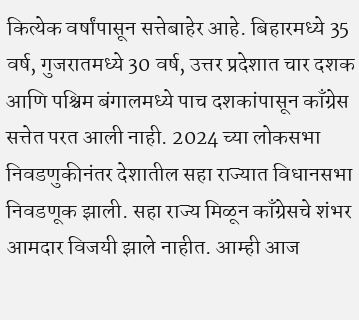कित्येक वर्षांपासून सत्तेबाहेर आहे. बिहारमध्ये 35 वर्ष, गुजरातमध्ये 30 वर्ष, उत्तर प्रदेशात चार दशक आणि पश्चिम बंगालमध्ये पाच दशकांपासून काँग्रेस सत्तेत परत आली नाही. 2024 च्या लोकसभा निवडणुकीनंतर देशातील सहा राज्यात विधानसभा निवडणूक झाली. सहा राज्य मिळून काँग्रेसचे शंभर आमदार विजयी झाले नाहीत. आम्ही आज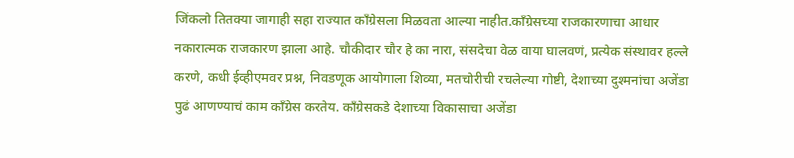जिंकलो तितक्या जागाही सहा राज्यात काँग्रेसला मिळवता आल्या नाहीत.काँग्रेसच्या राजकारणाचा आधार नकारात्मक राजकारण झाला आहे. चौकीदार चौर हे का नारा, संसदेचा वेळ वाया घालवणं, प्रत्येक संस्थावर हल्ले करणे, कधी ईव्हीएमवर प्रश्न, निवडणूक आयोगाला शिव्या, मतचोरीची रचलेल्या गोष्टी, देशाच्या दुश्मनांचा अजेंडा पुढं आणण्याचं काम काँग्रेस करतेय. काँग्रेसकडे देशाच्या विकासाचा अजेंडा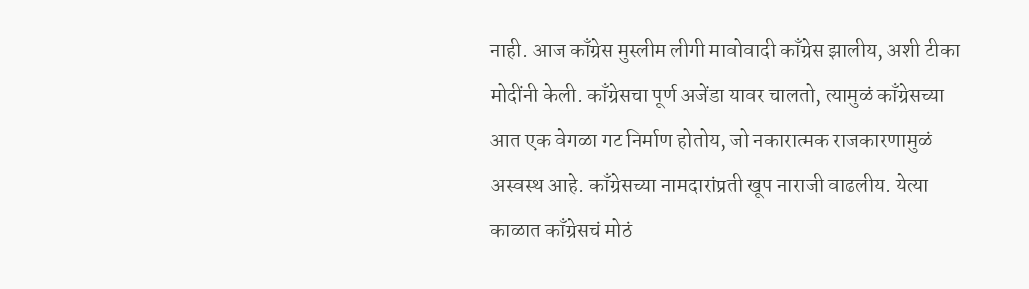नाही. आज काँग्रेस मुस्लीम लीगी मावोवादी काँग्रेस झालीय, अशी टीका मोदींनी केली. काँग्रेसचा पूर्ण अजेंडा यावर चालतो, त्यामुळं काँग्रेसच्या आत एक वेगळा गट निर्माण होतोय, जो नकारात्मक राजकारणामुळं अस्वस्थ आहे. काँग्रेसच्या नामदारांप्रती खूप नाराजी वाढलीय. येत्या काळात काँग्रेसचं मोठं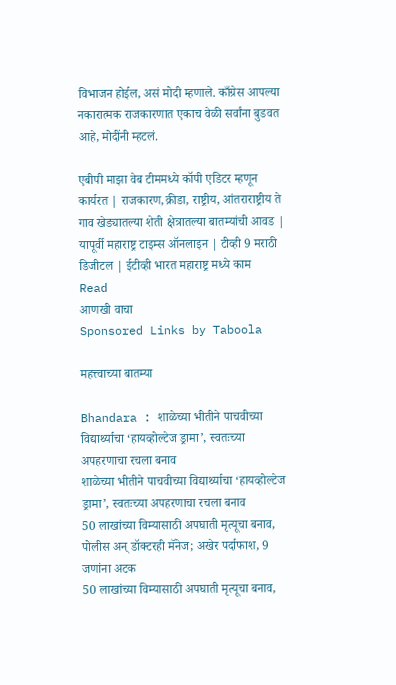विभाजन होईल, असं मोदी म्हणाले. काँग्रेस आपल्या नकारात्मक राजकारणात एकाच वेळी सर्वांना बुडवत आहे, मोदींनी म्हटलं.

एबीपी माझा वेब टीममध्ये कॉपी एडिटर म्हणून कार्यरत | राजकारण,क्रीडा, राष्ट्रीय, आंतराराष्ट्रीय ते गाव खेड्यातल्या शेती क्षेत्रातल्या बातम्यांची आवड | यापूर्वी महाराष्ट्र टाइम्स ऑनलाइन | टीव्ही 9 मराठी डिजीटल | ईटीव्ही भारत महाराष्ट्र मध्ये काम
Read
आणखी वाचा
Sponsored Links by Taboola

महत्त्वाच्या बातम्या

Bhandara : शाळेच्या भीतीने पाचवीच्या विद्यार्थ्याचा ‘हायव्होल्टेज ड्रामा’, स्वतःच्या अपहरणाचा रचला बनाव
शाळेच्या भीतीने पाचवीच्या विद्यार्थ्याचा ‘हायव्होल्टेज ड्रामा’, स्वतःच्या अपहरणाचा रचला बनाव
50 लाखांच्या विम्यासाठी अपघाती मृत्यूचा बनाव, पोलीस अन् डॉक्टरही मॅनेज; अखेर पर्दाफाश, 9 जणांना अटक
50 लाखांच्या विम्यासाठी अपघाती मृत्यूचा बनाव,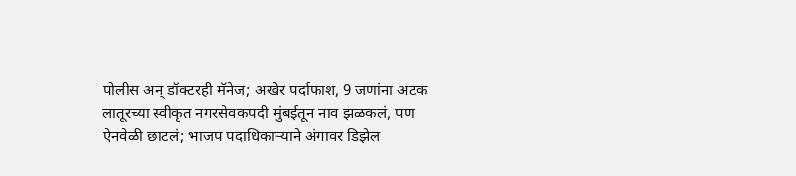पोलीस अन् डॉक्टरही मॅनेज; अखेर पर्दाफाश, 9 जणांना अटक
लातूरच्या स्वीकृत नगरसेवकपदी मुंबईतून नाव झळकलं, पण ऐनवेळी छाटलं; भाजप पदाधिकाऱ्याने अंगावर डिझेल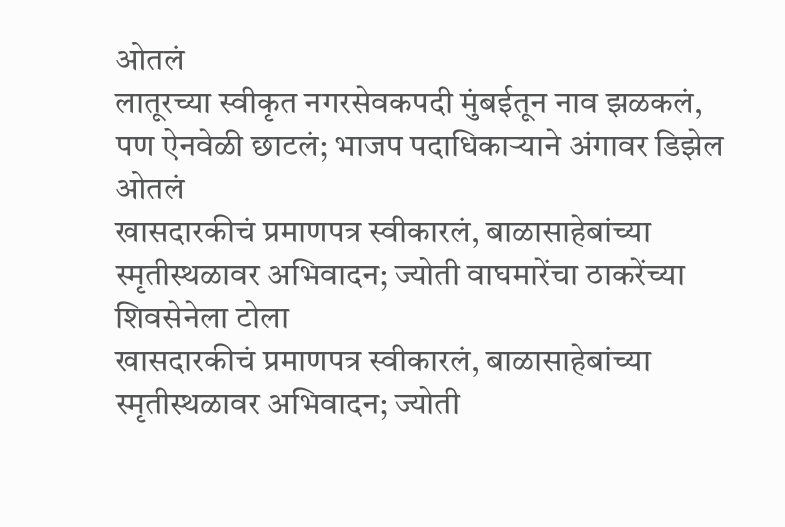ओतलं
लातूरच्या स्वीकृत नगरसेवकपदी मुंबईतून नाव झळकलं, पण ऐनवेळी छाटलं; भाजप पदाधिकाऱ्याने अंगावर डिझेल ओतलं
खासदारकीचं प्रमाणपत्र स्वीकारलं, बाळासाहेबांच्या स्मृतीस्थळावर अभिवादन; ज्योती वाघमारेंचा ठाकरेंच्या शिवसेनेला टोला
खासदारकीचं प्रमाणपत्र स्वीकारलं, बाळासाहेबांच्या स्मृतीस्थळावर अभिवादन; ज्योती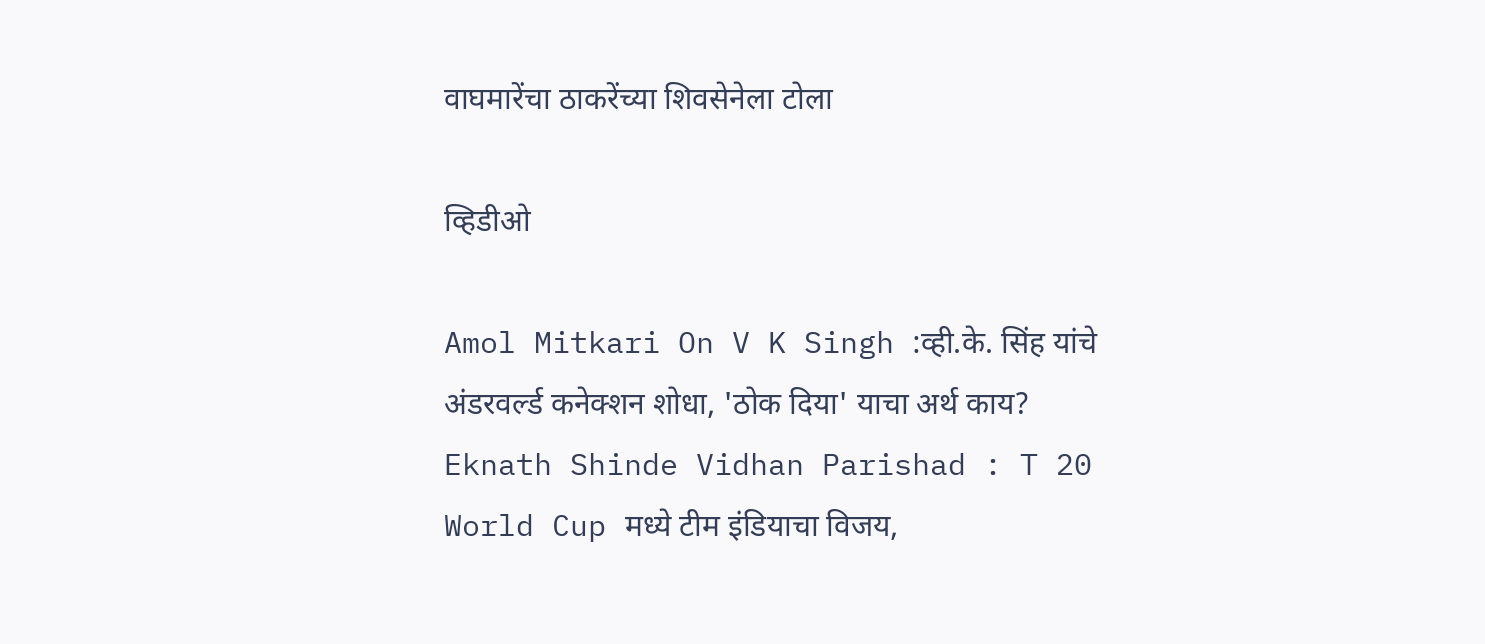वाघमारेंचा ठाकरेंच्या शिवसेनेला टोला

व्हिडीओ

Amol Mitkari On V K Singh :व्ही.के. सिंह यांचे अंडरवर्ल्ड कनेक्शन शोधा, 'ठोक दिया' याचा अर्थ काय?
Eknath Shinde Vidhan Parishad : T 20 World Cup मध्ये टीम इंडियाचा विजय,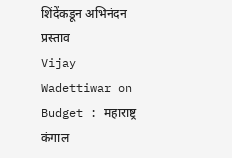शिंदेंकडून अभिनंदन प्रस्ताव
Vijay Wadettiwar on Budget : महाराष्ट्र कंगाल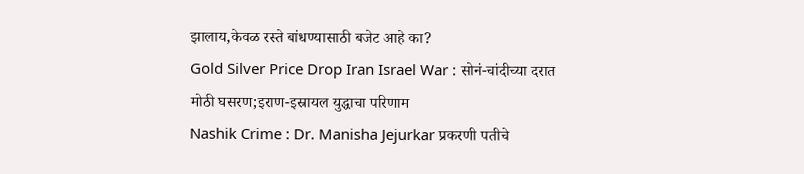झालाय,केवळ रस्ते बांधण्यासाठी बजेट आहे का?
Gold Silver Price Drop Iran Israel War : सोनं-चांदीच्या दरात मोठी घसरण;इराण-इस्रायल युद्धाचा परिणाम
Nashik Crime : Dr. Manisha Jejurkar प्रकरणी पतीचे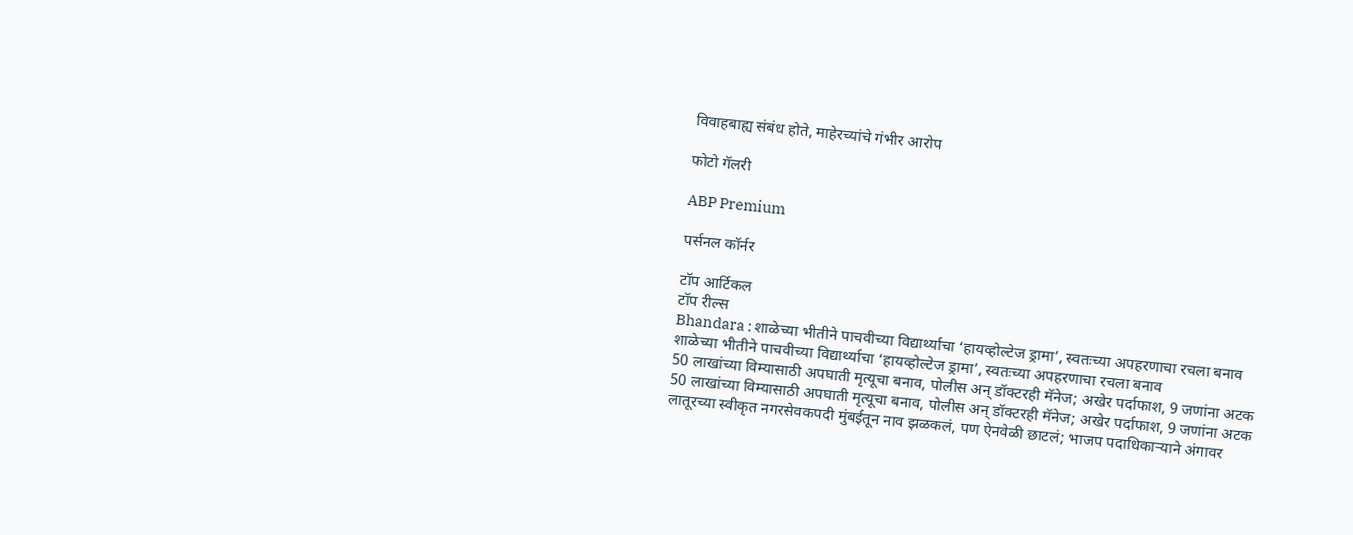विवाहबाह्य संबंध होते, माहेरच्यांचे गंभीर आरोप

फोटो गॅलरी

ABP Premium

पर्सनल कॉर्नर

टॉप आर्टिकल
टॉप रील्स
Bhandara : शाळेच्या भीतीने पाचवीच्या विद्यार्थ्याचा ‘हायव्होल्टेज ड्रामा’, स्वतःच्या अपहरणाचा रचला बनाव
शाळेच्या भीतीने पाचवीच्या विद्यार्थ्याचा ‘हायव्होल्टेज ड्रामा’, स्वतःच्या अपहरणाचा रचला बनाव
50 लाखांच्या विम्यासाठी अपघाती मृत्यूचा बनाव, पोलीस अन् डॉक्टरही मॅनेज; अखेर पर्दाफाश, 9 जणांना अटक
50 लाखांच्या विम्यासाठी अपघाती मृत्यूचा बनाव, पोलीस अन् डॉक्टरही मॅनेज; अखेर पर्दाफाश, 9 जणांना अटक
लातूरच्या स्वीकृत नगरसेवकपदी मुंबईतून नाव झळकलं, पण ऐनवेळी छाटलं; भाजप पदाधिकाऱ्याने अंगावर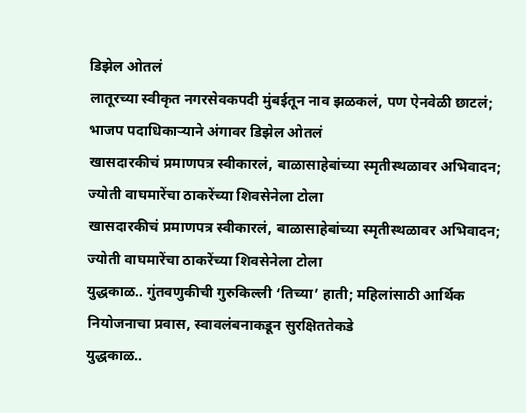डिझेल ओतलं
लातूरच्या स्वीकृत नगरसेवकपदी मुंबईतून नाव झळकलं, पण ऐनवेळी छाटलं; भाजप पदाधिकाऱ्याने अंगावर डिझेल ओतलं
खासदारकीचं प्रमाणपत्र स्वीकारलं, बाळासाहेबांच्या स्मृतीस्थळावर अभिवादन; ज्योती वाघमारेंचा ठाकरेंच्या शिवसेनेला टोला
खासदारकीचं प्रमाणपत्र स्वीकारलं, बाळासाहेबांच्या स्मृतीस्थळावर अभिवादन; ज्योती वाघमारेंचा ठाकरेंच्या शिवसेनेला टोला
युद्धकाळ.. गुंतवणुकीची गुरुकिल्ली ‘तिच्या’ हाती; महिलांसाठी आर्थिक नियोजनाचा प्रवास, स्वावलंबनाकडून सुरक्षिततेकडे
युद्धकाळ..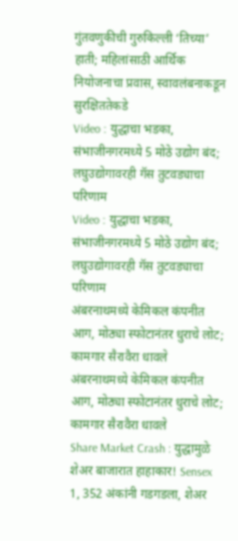गुंतवणुकीची गुरुकिल्ली ‘तिच्या’ हाती; महिलांसाठी आर्थिक नियोजनाचा प्रवास, स्वावलंबनाकडून सुरक्षिततेकडे
Video : युद्धाचा भडका, संभाजीनगरमध्ये 5 मोठे उद्योग बंद; लघुउद्योगावरही गॅस तुटवड्याचा परिणाम
Video : युद्धाचा भडका, संभाजीनगरमध्ये 5 मोठे उद्योग बंद; लघुउद्योगावरही गॅस तुटवड्याचा परिणाम
अंबरनाथमध्ये केमिकल कंपनीत आग, मोठ्या स्फोटानंतर धुराचे लोट; कामगार सैरावैरा धावले
अंबरनाथमध्ये केमिकल कंपनीत आग, मोठ्या स्फोटानंतर धुराचे लोट; कामगार सैरावैरा धावले
Share Market Crash : युद्धामुळे शेअर बाजारात हाहाकार! Sensex  1, 352 अंकांनी गडगडला, शेअर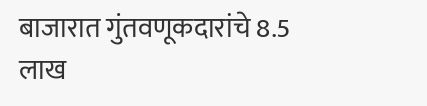बाजारात गुंतवणूकदारांचे 8.5 लाख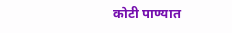कोटी पाण्यात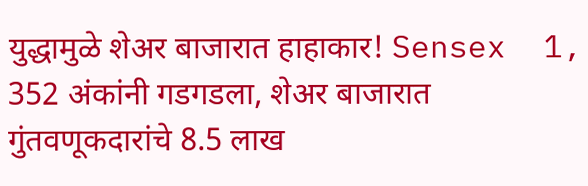युद्धामुळे शेअर बाजारात हाहाकार! Sensex  1, 352 अंकांनी गडगडला, शेअर बाजारात गुंतवणूकदारांचे 8.5 लाख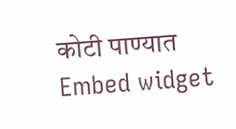कोटी पाण्यात
Embed widget